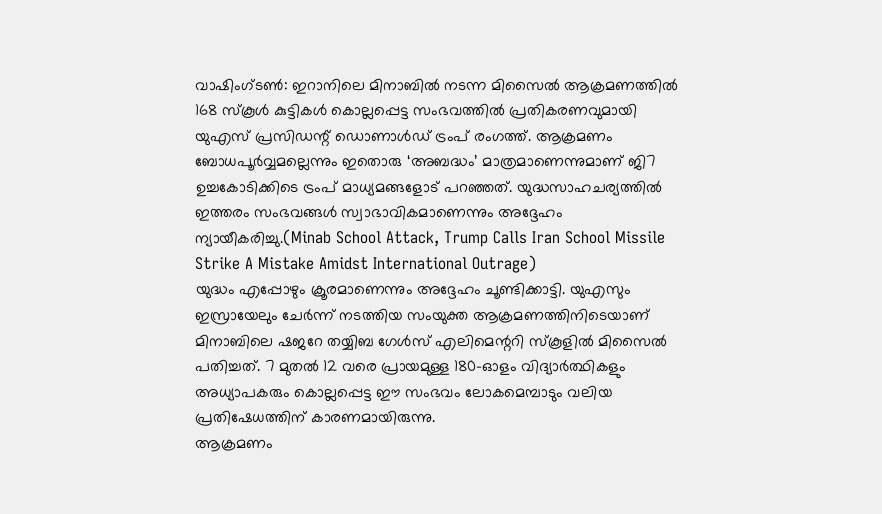വാഷിംഗ്ടൺ: ഇറാനിലെ മിനാബിൽ നടന്ന മിസൈൽ ആക്രമണത്തിൽ 168 സ്കൂൾ കുട്ടികൾ കൊല്ലപ്പെട്ട സംഭവത്തിൽ പ്രതികരണവുമായി യുഎസ് പ്രസിഡന്റ് ഡൊണാൾഡ് ട്രംപ് രംഗത്ത്. ആക്രമണം ബോധപൂർവ്വമല്ലെന്നും ഇതൊരു ‘അബദ്ധം’ മാത്രമാണെന്നുമാണ് ജി7 ഉച്ചകോടിക്കിടെ ട്രംപ് മാധ്യമങ്ങളോട് പറഞ്ഞത്. യുദ്ധസാഹചര്യത്തിൽ ഇത്തരം സംഭവങ്ങൾ സ്വാഭാവികമാണെന്നും അദ്ദേഹം ന്യായീകരിച്ചു.(Minab School Attack, Trump Calls Iran School Missile Strike A Mistake Amidst International Outrage)
യുദ്ധം എപ്പോഴും ക്രൂരമാണെന്നും അദ്ദേഹം ചൂണ്ടിക്കാട്ടി. യുഎസും ഇസ്രായേലും ചേർന്ന് നടത്തിയ സംയുക്ത ആക്രമണത്തിനിടെയാണ് മിനാബിലെ ഷജറേ തയ്യിബ ഗേൾസ് എലിമെന്ററി സ്കൂളിൽ മിസൈൽ പതിച്ചത്. 7 മുതൽ 12 വരെ പ്രായമുള്ള 180-ഓളം വിദ്യാർത്ഥികളും അധ്യാപകരും കൊല്ലപ്പെട്ട ഈ സംഭവം ലോകമെമ്പാടും വലിയ പ്രതിഷേധത്തിന് കാരണമായിരുന്നു.
ആക്രമണം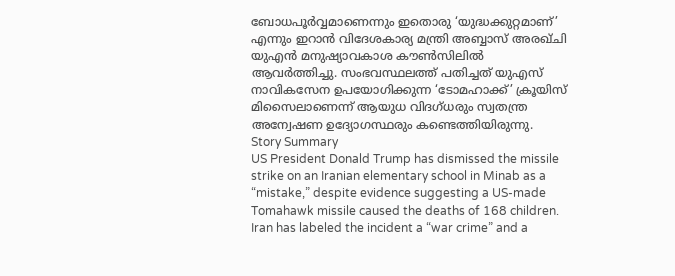ബോധപൂർവ്വമാണെന്നും ഇതൊരു ‘യുദ്ധക്കുറ്റമാണ്’ എന്നും ഇറാൻ വിദേശകാര്യ മന്ത്രി അബ്ബാസ് അരഖ്ചി യുഎൻ മനുഷ്യാവകാശ കൗൺസിലിൽ ആവർത്തിച്ചു. സംഭവസ്ഥലത്ത് പതിച്ചത് യുഎസ് നാവികസേന ഉപയോഗിക്കുന്ന ‘ടോമഹാക്ക്’ ക്രൂയിസ് മിസൈലാണെന്ന് ആയുധ വിദഗ്ധരും സ്വതന്ത്ര അന്വേഷണ ഉദ്യോഗസ്ഥരും കണ്ടെത്തിയിരുന്നു.
Story Summary
US President Donald Trump has dismissed the missile strike on an Iranian elementary school in Minab as a “mistake,” despite evidence suggesting a US-made Tomahawk missile caused the deaths of 168 children. Iran has labeled the incident a “war crime” and a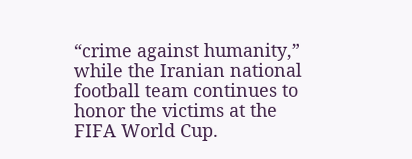“crime against humanity,” while the Iranian national football team continues to honor the victims at the FIFA World Cup.